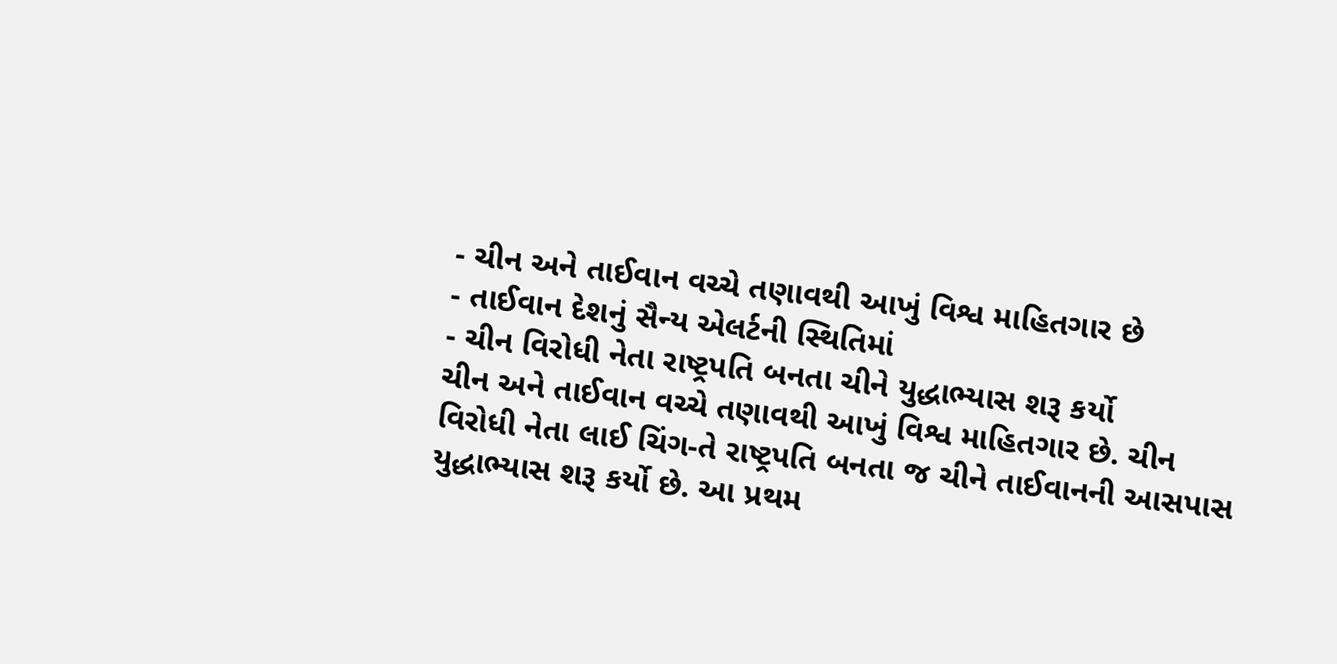- ચીન અને તાઈવાન વચ્ચે તણાવથી આખું વિશ્વ માહિતગાર છે
- તાઈવાન દેશનું સૈન્ય એલર્ટની સ્થિતિમાં
- ચીન વિરોધી નેતા રાષ્ટ્રપતિ બનતા ચીને યુદ્ધાભ્યાસ શરૂ કર્યો
ચીન અને તાઈવાન વચ્ચે તણાવથી આખું વિશ્વ માહિતગાર છે. ચીન વિરોધી નેતા લાઈ ચિંગ-તે રાષ્ટ્રપતિ બનતા જ ચીને તાઈવાનની આસપાસ યુદ્ધાભ્યાસ શરૂ કર્યો છે. આ પ્રથમ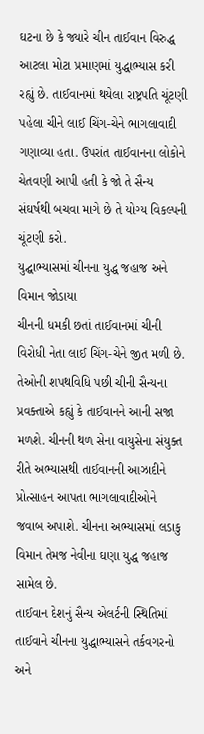ઘટના છે કે જ્યારે ચીન તાઈવાન વિરુદ્ધ આટલા મોટા પ્રમાણમાં યુદ્ધાભ્યાસ કરી રહ્યું છે. તાઈવાનમાં થયેલા રાષ્ટ્રપતિ ચૂંટણી પહેલા ચીને લાઈ ચિંગ-ચેને ભાગલાવાદી ગણાવ્યા હતા. ઉપરાંત તાઈવાનના લોકોને ચેતવણી આપી હતી કે જો તે સૈન્ય સંઘર્ષથી બચવા માગે છે તે યોગ્ય વિકલ્પની ચૂંટણી કરો.
યુદ્ઘાભ્યાસમાં ચીનના યુદ્ધ જહાજ અને વિમાન જોડાયા
ચીનની ધમકી છતાં તાઈવાનમાં ચીની વિરોધી નેતા લાઈ ચિંગ-ચેને જીત મળી છે. તેઓની શપથવિધિ પછી ચીની સૈન્યના પ્રવક્તાએ કહ્યું કે તાઈવાનને આની સજા મળશે. ચીનની થળ સેના વાયુસેના સંયુક્ત રીતે અભ્યાસથી તાઈવાનની આઝાદીને પ્રોત્સાહન આપતા ભાગલાવાદીઓને જવાબ અપાશે. ચીનના અભ્યાસમાં લડાકુ વિમાન તેમજ નેવીના ઘણા યુદ્ધ જહાજ સામેલ છે.
તાઈવાન દેશનું સૈન્ય એલર્ટની સ્થિતિમાં
તાઈવાને ચીનના યુદ્ધાભ્યાસને તર્કવગરનો અને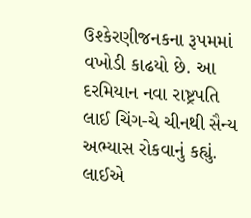ઉશ્કેરણીજનકના રૂપમમાં વખોડી કાઢયો છે. આ દરમિયાન નવા રાષ્ટ્રપતિ લાઈ ચિંગ-ચે ચીનથી સૈન્ય અભ્યાસ રોકવાનું કહ્યું. લાઈએ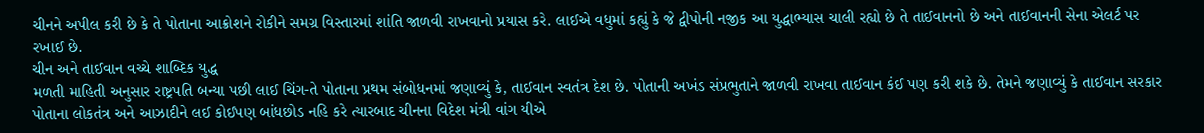ચીનને અપીલ કરી છે કે તે પોતાના આક્રોશને રોકીને સમગ્ર વિસ્તારમાં શાંતિ જાળવી રાખવાનો પ્રયાસ કરે. લાઈએ વધુમાં કહ્યું કે જે દ્વીપોની નજીક આ યુદ્ધાભ્યાસ ચાલી રહ્યો છે તે તાઈવાનનો છે અને તાઈવાનની સેના એલર્ટ પર રખાઈ છે.
ચીન અને તાઈવાન વચ્ચે શાબ્દિક યુદ્ધ
મળતી માહિતી અનુસાર રાષ્ટ્રપતિ બન્યા પછી લાઈ ચિંગ-તે પોતાના પ્રથમ સંબોધનમાં જણાવ્યું કે, તાઈવાન સ્વતંત્ર દેશ છે. પોતાની અખંડ સંપ્રભુતાને જાળવી રાખવા તાઈવાન કંઈ પણ કરી શકે છે. તેમને જણાવ્યું કે તાઈવાન સરકાર પોતાના લોકતંત્ર અને આઝાદીને લઈ કોઈપણ બાંધછોડ નહિ કરે ત્યારબાદ ચીનના વિદેશ મંત્રી વાંગ યીએ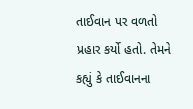તાઈવાન પર વળતો પ્રહાર કર્યો હતો. તેમને કહ્યું કે તાઈવાનના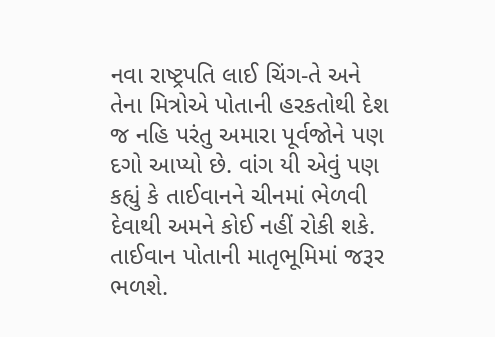નવા રાષ્ટ્રપતિ લાઈ ચિંગ-તે અને તેના મિત્રોએ પોતાની હરકતોથી દેશ જ નહિ પરંતુ અમારા પૂર્વજોને પણ દગો આપ્યો છે. વાંગ યી એવું પણ કહ્યું કે તાઈવાનને ચીનમાં ભેળવી દેવાથી અમને કોઈ નહીં રોકી શકે. તાઈવાન પોતાની માતૃભૂમિમાં જરૂર ભળશે.